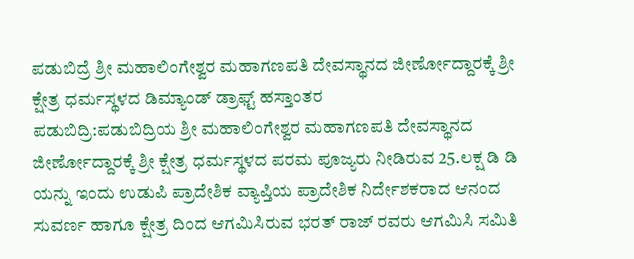ಪಡುಬಿದ್ರೆ ಶ್ರೀ ಮಹಾಲಿಂಗೇಶ್ವರ ಮಹಾಗಣಪತಿ ದೇವಸ್ಥಾನದ ಜೀರ್ಣೋದ್ದಾರಕ್ಕೆ ಶ್ರೀ ಕ್ಷೇತ್ರ ಧರ್ಮಸ್ಥಳದ ಡಿಮ್ಯಾಂಡ್ ಡ್ರಾಫ್ಟ್ ಹಸ್ತಾಂತರ
ಪಡುಬಿದ್ರಿ:ಪಡುಬಿದ್ರಿಯ ಶ್ರೀ ಮಹಾಲಿಂಗೇಶ್ವರ ಮಹಾಗಣಪತಿ ದೇವಸ್ಥಾನದ ಜೀರ್ಣೋದ್ದಾರಕ್ಕೆ ಶ್ರೀ ಕ್ಷೇತ್ರ ಧರ್ಮಸ್ಥಳದ ಪರಮ ಪೂಜ್ಯರು ನೀಡಿರುವ 25.ಲಕ್ಷ ಡಿ ಡಿ ಯನ್ನು ಇಂದು ಉಡುಪಿ ಪ್ರಾದೇಶಿಕ ವ್ಯಾಪ್ತಿಯ ಪ್ರಾದೇಶಿಕ ನಿರ್ದೇಶಕರಾದ ಆನಂದ ಸುವರ್ಣ ಹಾಗೂ ಕ್ಷೇತ್ರ ದಿಂದ ಆಗಮಿಸಿರುವ ಭರತ್ ರಾಜ್ ರವರು ಆಗಮಿಸಿ ಸಮಿತಿ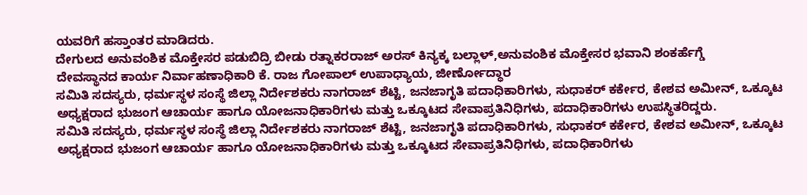ಯವರಿಗೆ ಹಸ್ತಾಂತರ ಮಾಡಿದರು.
ದೇಗುಲದ ಅನುವಂಶಿಕ ಮೊಕ್ತೇಸರ ಪಡುಬಿದ್ರಿ ಬೀಡು ರತ್ನಾಕರರಾಜ್ ಅರಸ್ ಕಿನ್ಯಕ್ಕ ಬಲ್ಲಾಳ್,ಅನುವಂಶಿಕ ಮೊಕ್ತೇಸರ ಭವಾನಿ ಶಂಕರ್ಹೆಗ್ಡೆ
ದೇವಸ್ಥಾನದ ಕಾರ್ಯ ನಿರ್ವಾಹಣಾಧಿಕಾರಿ ಕೆ. ರಾಜ ಗೋಪಾಲ್ ಉಪಾಧ್ಯಾಯ, ಜೀರ್ಣೋದ್ಧಾರ
ಸಮಿತಿ ಸದಸ್ಯರು, ಧರ್ಮಸ್ಥಳ ಸಂಸ್ಥೆ ಜಿಲ್ಲಾ ನಿರ್ದೇಶಕರು ನಾಗರಾಜ್ ಶೆಟ್ಟಿ, ಜನಜಾಗೃತಿ ಪದಾಧಿಕಾರಿಗಳು, ಸುಧಾಕರ್ ಕರ್ಕೇರ, ಕೇಶವ ಅಮೀನ್, ಒಕ್ಕೂಟ ಅಧ್ಯಕ್ಷರಾದ ಭುಜಂಗ ಆಚಾರ್ಯ ಹಾಗೂ ಯೋಜನಾಧಿಕಾರಿಗಳು ಮತ್ತು ಒಕ್ಕೂಟದ ಸೇವಾಪ್ರತಿನಿಧಿಗಳು, ಪದಾಧಿಕಾರಿಗಳು ಉಪಸ್ಥಿತರಿದ್ದರು.
ಸಮಿತಿ ಸದಸ್ಯರು, ಧರ್ಮಸ್ಥಳ ಸಂಸ್ಥೆ ಜಿಲ್ಲಾ ನಿರ್ದೇಶಕರು ನಾಗರಾಜ್ ಶೆಟ್ಟಿ, ಜನಜಾಗೃತಿ ಪದಾಧಿಕಾರಿಗಳು, ಸುಧಾಕರ್ ಕರ್ಕೇರ, ಕೇಶವ ಅಮೀನ್, ಒಕ್ಕೂಟ ಅಧ್ಯಕ್ಷರಾದ ಭುಜಂಗ ಆಚಾರ್ಯ ಹಾಗೂ ಯೋಜನಾಧಿಕಾರಿಗಳು ಮತ್ತು ಒಕ್ಕೂಟದ ಸೇವಾಪ್ರತಿನಿಧಿಗಳು, ಪದಾಧಿಕಾರಿಗಳು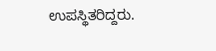ಉಪಸ್ಥಿತರಿದ್ದರು.